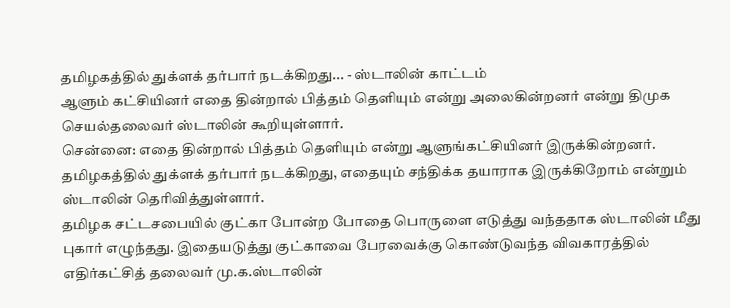தமிழகத்தில் துக்ளக் தர்பார் நடக்கிறது... - ஸ்டாலின் காட்டம்
ஆளும் கட்சியினர் எதை தின்றால் பித்தம் தெளியும் என்று அலைகின்றனர் என்று திமுக செயல்தலைவர் ஸ்டாலின் கூறியுள்ளார்.
சென்னை: எதை தின்றால் பித்தம் தெளியும் என்று ஆளுங்கட்சியினர் இருக்கின்றனர். தமிழகத்தில் துக்ளக் தர்பார் நடக்கிறது, எதையும் சந்திக்க தயாராக இருக்கிறோம் என்றும் ஸ்டாலின் தெரிவித்துள்ளார்.
தமிழக சட்டசபையில் குட்கா போன்ற போதை பொருளை எடுத்து வந்ததாக ஸ்டாலின் மீது புகார் எழுந்தது. இதையடுத்து குட்காவை பேரவைக்கு கொண்டுவந்த விவகாரத்தில் எதிர்கட்சித் தலைவர் மு.க.ஸ்டாலின்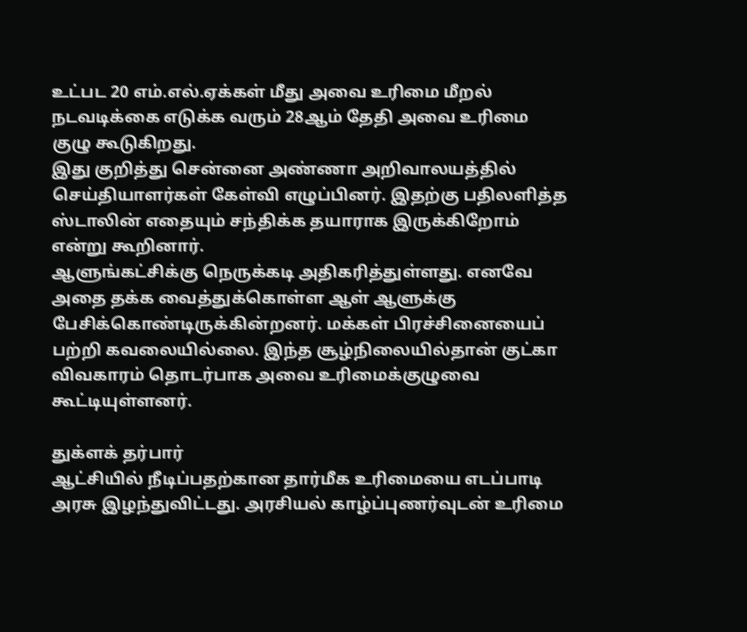உட்பட 20 எம்.எல்.ஏக்கள் மீது அவை உரிமை மீறல் நடவடிக்கை எடுக்க வரும் 28ஆம் தேதி அவை உரிமை குழு கூடுகிறது.
இது குறித்து சென்னை அண்ணா அறிவாலயத்தில் செய்தியாளர்கள் கேள்வி எழுப்பினர். இதற்கு பதிலளித்த ஸ்டாலின் எதையும் சந்திக்க தயாராக இருக்கிறோம் என்று கூறினார்.
ஆளுங்கட்சிக்கு நெருக்கடி அதிகரித்துள்ளது. எனவே அதை தக்க வைத்துக்கொள்ள ஆள் ஆளுக்கு பேசிக்கொண்டிருக்கின்றனர். மக்கள் பிரச்சினையைப் பற்றி கவலையில்லை. இந்த சூழ்நிலையில்தான் குட்கா விவகாரம் தொடர்பாக அவை உரிமைக்குழுவை கூட்டியுள்ளனர்.

துக்ளக் தர்பார்
ஆட்சியில் நீடிப்பதற்கான தார்மீக உரிமையை எடப்பாடி அரசு இழந்துவிட்டது. அரசியல் காழ்ப்புணர்வுடன் உரிமை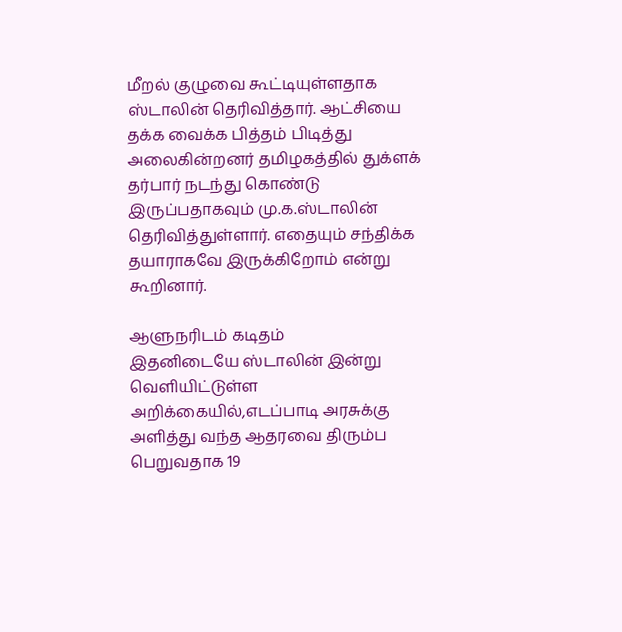மீறல் குழுவை கூட்டியுள்ளதாக ஸ்டாலின் தெரிவித்தார். ஆட்சியை தக்க வைக்க பித்தம் பிடித்து அலைகின்றனர் தமிழகத்தில் துக்ளக் தர்பார் நடந்து கொண்டு இருப்பதாகவும் மு.க.ஸ்டாலின் தெரிவித்துள்ளார். எதையும் சந்திக்க தயாராகவே இருக்கிறோம் என்று கூறினார்.

ஆளுநரிடம் கடிதம்
இதனிடையே ஸ்டாலின் இன்று வெளியிட்டுள்ள அறிக்கையில்,எடப்பாடி அரசுக்கு அளித்து வந்த ஆதரவை திரும்ப பெறுவதாக 19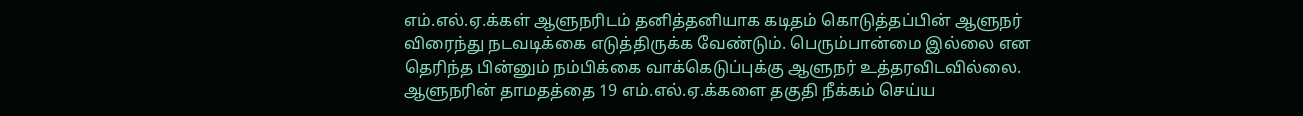எம்.எல்.ஏ.க்கள் ஆளுநரிடம் தனித்தனியாக கடிதம் கொடுத்தப்பின் ஆளுநர் விரைந்து நடவடிக்கை எடுத்திருக்க வேண்டும். பெரும்பான்மை இல்லை என தெரிந்த பின்னும் நம்பிக்கை வாக்கெடுப்புக்கு ஆளுநர் உத்தரவிடவில்லை. ஆளுநரின் தாமதத்தை 19 எம்.எல்.ஏ.க்களை தகுதி நீக்கம் செய்ய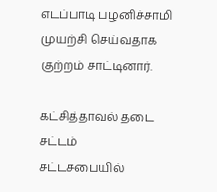எடப்பாடி பழனிச்சாமி முயற்சி செய்வதாக குற்றம் சாட்டினார்.

கட்சித்தாவல் தடை சட்டம்
சட்டசபையில்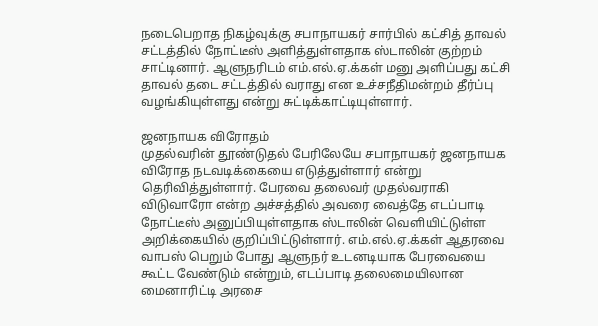நடைபெறாத நிகழ்வுக்கு சபாநாயகர் சார்பில் கட்சித் தாவல் சட்டத்தில் நோட்டீஸ் அளித்துள்ளதாக ஸ்டாலின் குற்றம் சாட்டினார். ஆளுநரிடம் எம்.எல்.ஏ.க்கள் மனு அளிப்பது கட்சி தாவல் தடை சட்டத்தில் வராது என உச்சநீதிமன்றம் தீர்ப்பு வழங்கியுள்ளது என்று சுட்டிக்காட்டியுள்ளார்.

ஜனநாயக விரோதம்
முதல்வரின் தூண்டுதல் பேரிலேயே சபாநாயகர் ஜனநாயக விரோத நடவடிக்கையை எடுத்துள்ளார் என்று தெரிவித்துள்ளார். பேரவை தலைவர் முதல்வராகி விடுவாரோ என்ற அச்சத்தில் அவரை வைத்தே எடப்பாடி நோட்டீஸ் அனுப்பியுள்ளதாக ஸ்டாலின் வெளியிட்டுள்ள அறிக்கையில் குறிப்பிட்டுள்ளார். எம்.எல்.ஏ.க்கள் ஆதரவை வாபஸ் பெறும் போது ஆளுநர் உடனடியாக பேரவையை கூட்ட வேண்டும் என்றும், எடப்பாடி தலைமையிலான மைனாரிட்டி அரசை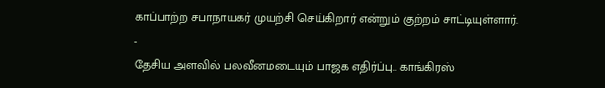காப்பாற்ற சபாநாயகர் முயற்சி செய்கிறார் என்றும் குற்றம் சாட்டியுள்ளார்.
-
தேசிய அளவில் பலவீனமடையும் பாஜக எதிர்ப்பு.. காங்கிரஸ்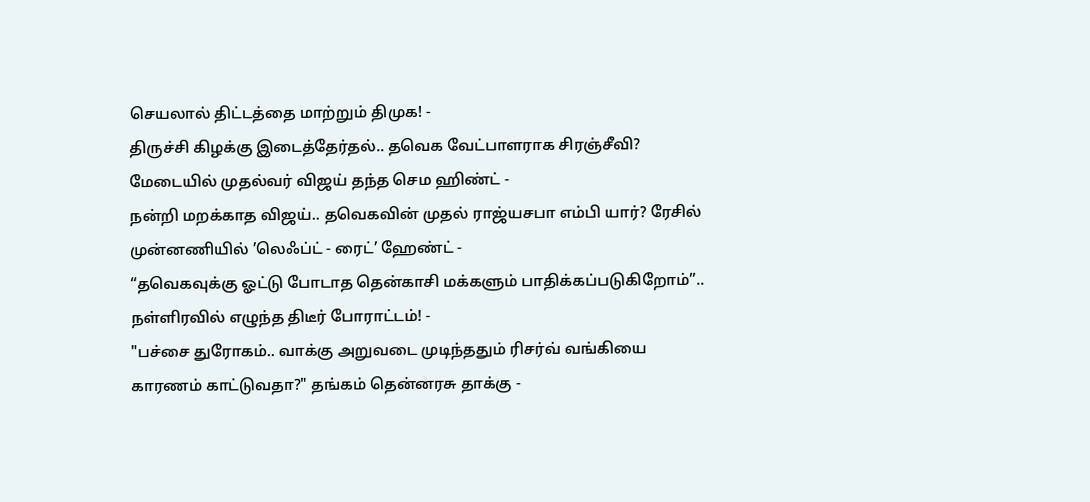செயலால் திட்டத்தை மாற்றும் திமுக! -
திருச்சி கிழக்கு இடைத்தேர்தல்.. தவெக வேட்பாளராக சிரஞ்சீவி? மேடையில் முதல்வர் விஜய் தந்த செம ஹிண்ட் -
நன்றி மறக்காத விஜய்.. தவெகவின் முதல் ராஜ்யசபா எம்பி யார்? ரேசில் முன்னணியில் ’லெஃப்ட் - ரைட்’ ஹேண்ட் -
“தவெகவுக்கு ஓட்டு போடாத தென்காசி மக்களும் பாதிக்கப்படுகிறோம்”.. நள்ளிரவில் எழுந்த திடீர் போராட்டம்! -
"பச்சை துரோகம்.. வாக்கு அறுவடை முடிந்ததும் ரிசர்வ் வங்கியை காரணம் காட்டுவதா?" தங்கம் தென்னரசு தாக்கு -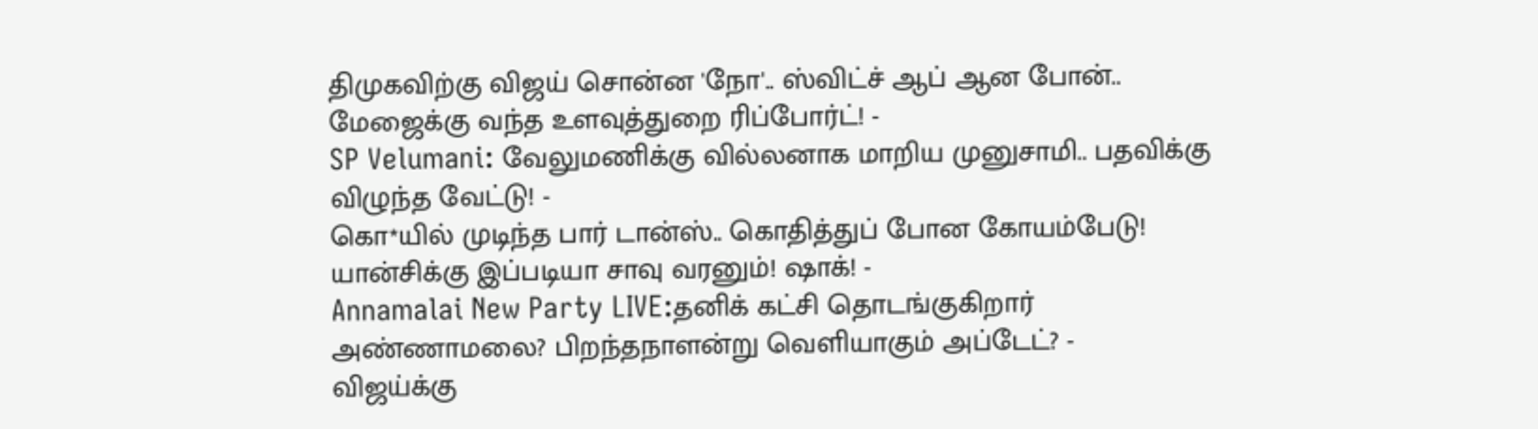திமுகவிற்கு விஜய் சொன்ன 'நோ'.. ஸ்விட்ச் ஆப் ஆன போன்.. மேஜைக்கு வந்த உளவுத்துறை ரிப்போர்ட்! -
SP Velumani: வேலுமணிக்கு வில்லனாக மாறிய முனுசாமி.. பதவிக்கு விழுந்த வேட்டு! -
கொ*யில் முடிந்த பார் டான்ஸ்.. கொதித்துப் போன கோயம்பேடு! யான்சிக்கு இப்படியா சாவு வரனும்! ஷாக்! -
Annamalai New Party LIVE:தனிக் கட்சி தொடங்குகிறார் அண்ணாமலை? பிறந்தநாளன்று வெளியாகும் அப்டேட்? -
விஜய்க்கு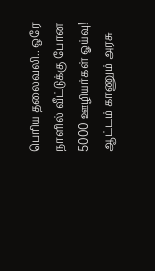பெரிய தலைவலி.. ஒரே நாளில் வீட்டுக்கு போன 5000 ஊழியர்கள் ஓய்வு! ஆட்டம் காணும் அரசு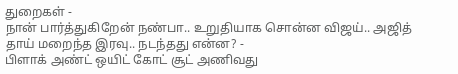துறைகள் -
நான் பார்த்துகிறேன் நண்பா.. உறுதியாக சொன்ன விஜய்.. அஜித் தாய் மறைந்த இரவு.. நடந்தது என்ன? -
பிளாக் அண்ட் ஒயிட் கோட் சூட் அணிவது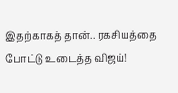இதற்காகத் தான்.. ரகசியத்தை போட்டு உடைத்த விஜய்!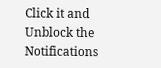Click it and Unblock the Notifications